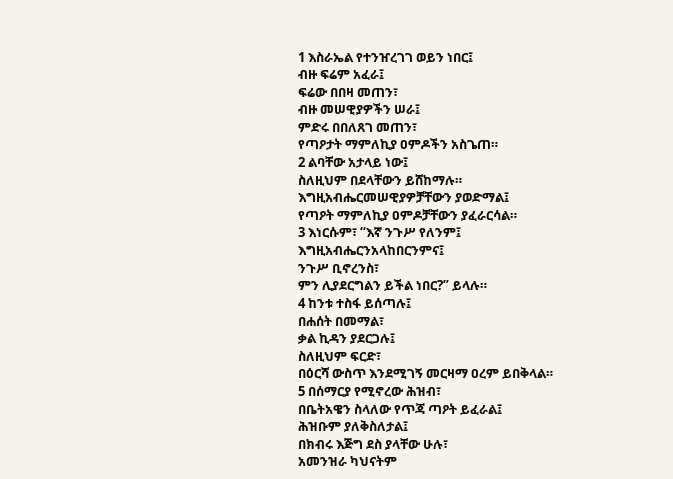1 እስራኤል የተንዠረገገ ወይን ነበር፤
ብዙ ፍሬም አፈራ፤
ፍሬው በበዛ መጠን፣
ብዙ መሠዊያዎችን ሠራ፤
ምድሩ በበለጸገ መጠን፣
የጣዖታት ማምለኪያ ዐምዶችን አስጌጠ።
2 ልባቸው አታላይ ነው፤
ስለዚህም በደላቸውን ይሸከማሉ።
እግዚአብሔርመሠዊያዎቻቸውን ያወድማል፤
የጣዖት ማምለኪያ ዐምዶቻቸውን ያፈራርሳል።
3 እነርሱም፣ “እኛ ንጉሥ የለንም፤
እግዚአብሔርንአላከበርንምና፤
ንጉሥ ቢኖረንስ፣
ምን ሊያደርግልን ይችል ነበር?” ይላሉ።
4 ከንቱ ተስፋ ይሰጣሉ፤
በሐሰት በመማል፣
ቃል ኪዳን ያደርጋሉ፤
ስለዚህም ፍርድ፣
በዕርሻ ውስጥ እንደሚገኝ መርዛማ ዐረም ይበቅላል።
5 በሰማርያ የሚኖረው ሕዝብ፣
በቤትአዌን ስላለው የጥጃ ጣዖት ይፈራል፤
ሕዝቡም ያለቅስለታል፤
በክብሩ እጅግ ደስ ያላቸው ሁሉ፣
አመንዝራ ካህናትም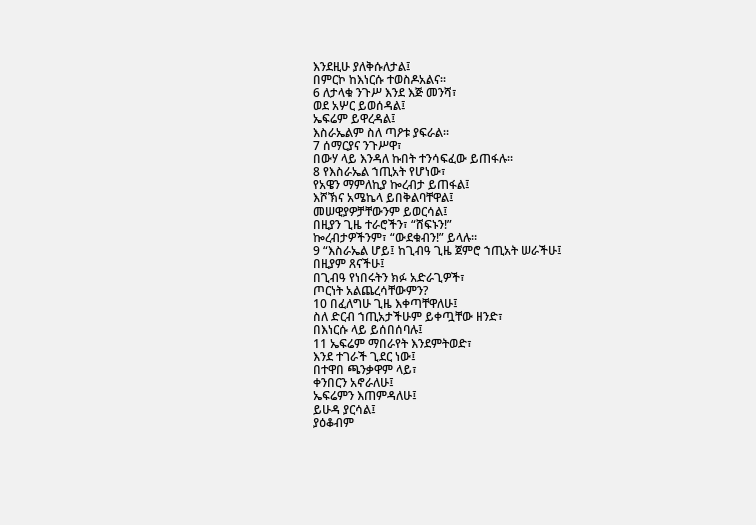እንደዚሁ ያለቅሱለታል፤
በምርኮ ከእነርሱ ተወስዶአልና።
6 ለታላቁ ንጉሥ እንደ እጅ መንሻ፣
ወደ አሦር ይወሰዳል፤
ኤፍሬም ይዋረዳል፤
እስራኤልም ስለ ጣዖቱ ያፍራል።
7 ሰማርያና ንጉሥዋ፣
በውሃ ላይ እንዳለ ኩበት ተንሳፍፈው ይጠፋሉ።
8 የእስራኤል ኀጢአት የሆነው፣
የአዌን ማምለኪያ ኰረብታ ይጠፋል፤
እሾኽና አሜኬላ ይበቅልባቸዋል፤
መሠዊያዎቻቸውንም ይወርሳል፤
በዚያን ጊዜ ተራሮችን፣ “ሸፍኑን!”
ኰረብታዎችንም፣ “ውደቁብን!” ይላሉ።
9 “እስራኤል ሆይ፤ ከጊብዓ ጊዜ ጀምሮ ኀጢአት ሠራችሁ፤
በዚያም ጸናችሁ፤
በጊብዓ የነበሩትን ክፉ አድራጊዎች፣
ጦርነት አልጨረሳቸውምን?
10 በፈለግሁ ጊዜ እቀጣቸዋለሁ፤
ስለ ድርብ ኀጢአታችሁም ይቀጧቸው ዘንድ፣
በእነርሱ ላይ ይሰበሰባሉ፤
11 ኤፍሬም ማበራየት እንደምትወድ፣
እንደ ተገራች ጊደር ነው፤
በተዋበ ጫንቃዋም ላይ፣
ቀንበርን አኖራለሁ፤
ኤፍሬምን እጠምዳለሁ፤
ይሁዳ ያርሳል፤
ያዕቆብም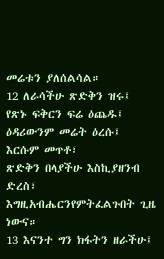መሬቱን ያለሰልሳል።
12 ለራሳችሁ ጽድቅን ዝሩ፤
የጽኑ ፍቅርን ፍሬ ዕጨዱ፤
ዕዳሪውንም መሬት ዕረሱ፤
እርሱም መጥቶ፣
ጽድቅን በላያችሁ እስኪያዘንብ ድረስ፣
እግዚአብሔርንየምትፈልጉበት ጊዜ ነውና።
13 እናንተ ግን ክፋትን ዘራችሁ፤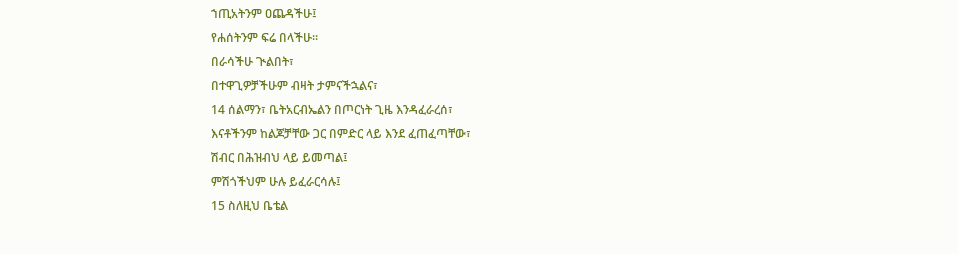ኀጢአትንም ዐጨዳችሁ፤
የሐሰትንም ፍሬ በላችሁ።
በራሳችሁ ጒልበት፣
በተዋጊዎቻችሁም ብዛት ታምናችኋልና፣
14 ሰልማን፣ ቤትአርብኤልን በጦርነት ጊዜ እንዳፈራረሰ፣
እናቶችንም ከልጆቻቸው ጋር በምድር ላይ እንደ ፈጠፈጣቸው፣
ሽብር በሕዝብህ ላይ ይመጣል፤
ምሽጎችህም ሁሉ ይፈራርሳሉ፤
15 ስለዚህ ቤቴል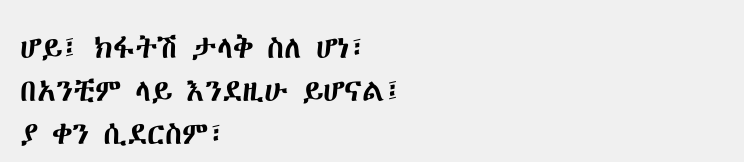ሆይ፤ ክፋትሽ ታላቅ ስለ ሆነ፣
በአንቺም ላይ እንደዚሁ ይሆናል፤
ያ ቀን ሲደርስም፣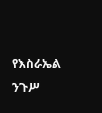የእስራኤል ንጉሥ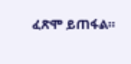ፈጽሞ ይጠፋል።